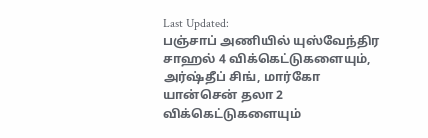Last Updated:
பஞ்சாப் அணியில் யுஸ்வேந்திர சாஹல் 4 விக்கெட்டுகளையும், அர்ஷ்தீப் சிங், மார்கோ யான்சென் தலா 2 விக்கெட்டுகளையும்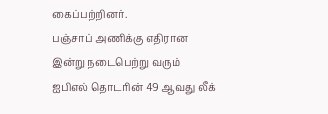கைப்பற்றினர்.
பஞ்சாப் அணிக்கு எதிரான இன்று நடைபெற்று வரும் ஐபிஎல் தொடரின் 49 ஆவது லீக்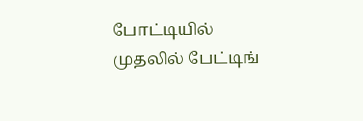போட்டியில் முதலில் பேட்டிங்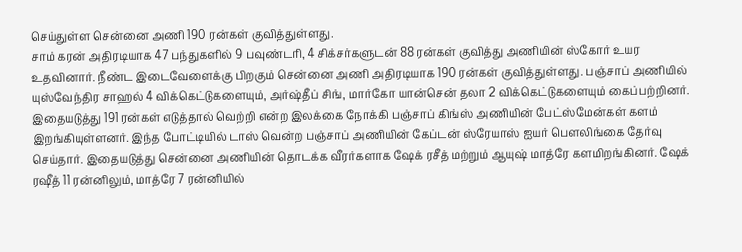செய்துள்ள சென்னை அணி 190 ரன்கள் குவித்துள்ளது.
சாம் கரன் அதிரடியாக 47 பந்துகளில் 9 பவுண்டரி, 4 சிக்சர்களுடன் 88 ரன்கள் குவித்து அணியின் ஸ்கோர் உயர உதவினார். நீண்ட இடைவேளைக்கு பிறகும் சென்னை அணி அதிரடியாக 190 ரன்கள் குவித்துள்ளது. பஞ்சாப் அணியில் யுஸ்வேந்திர சாஹல் 4 விக்கெட்டுகளையும், அர்ஷ்தீப் சிங், மார்கோ யான்சென் தலா 2 விக்கெட்டுகளையும் கைப்பற்றினர்.
இதையடுத்து 191 ரன்கள் எடுத்தால் வெற்றி என்ற இலக்கை நோக்கி பஞ்சாப் கிங்ஸ் அணியின் பேட்ஸ்மேன்கள் களம் இறங்கியுள்ளனர். இந்த போட்டியில் டாஸ் வென்ற பஞ்சாப் அணியின் கேப்டன் ஸ்ரேயாஸ் ஐயர் பௌலிங்கை தேர்வு செய்தார். இதையடுத்து சென்னை அணியின் தொடக்க வீரர்களாக ஷேக் ரசீத் மற்றும் ஆயுஷ் மாத்ரே களமிறங்கினர். ஷேக் ரஷீத் 11 ரன்னிலும், மாத்ரே 7 ரன்னியில்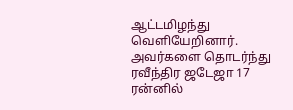ஆட்டமிழந்து வெளியேறினார்.
அவர்களை தொடர்ந்து ரவீந்திர ஜடேஜா 17 ரன்னில்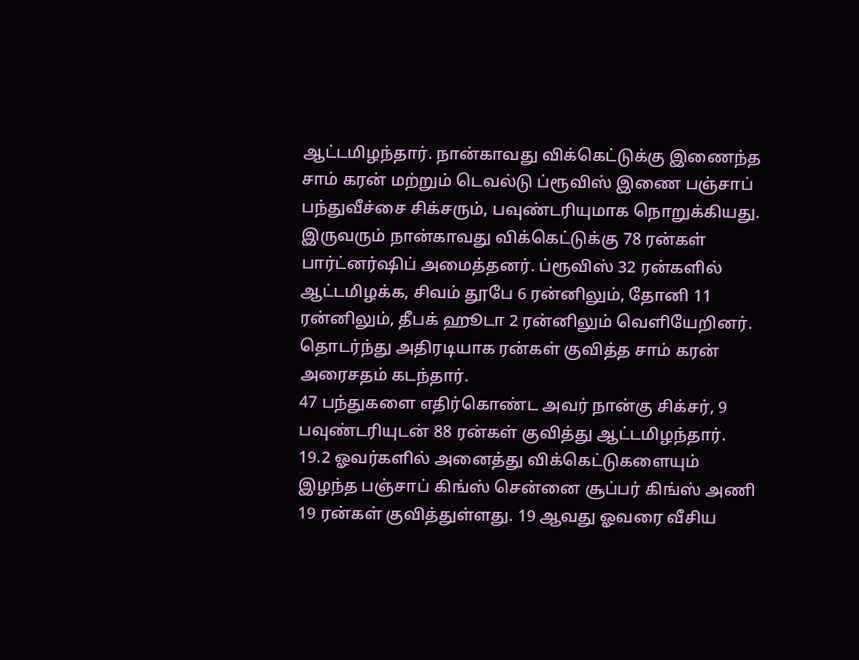ஆட்டமிழந்தார். நான்காவது விக்கெட்டுக்கு இணைந்த சாம் கரன் மற்றும் டெவல்டு ப்ரூவிஸ் இணை பஞ்சாப் பந்துவீச்சை சிக்சரும், பவுண்டரியுமாக நொறுக்கியது.
இருவரும் நான்காவது விக்கெட்டுக்கு 78 ரன்கள் பார்ட்னர்ஷிப் அமைத்தனர். ப்ரூவிஸ் 32 ரன்களில் ஆட்டமிழக்க, சிவம் தூபே 6 ரன்னிலும், தோனி 11 ரன்னிலும், தீபக் ஹூடா 2 ரன்னிலும் வெளியேறினர். தொடர்ந்து அதிரடியாக ரன்கள் குவித்த சாம் கரன் அரைசதம் கடந்தார்.
47 பந்துகளை எதிர்கொண்ட அவர் நான்கு சிக்சர், 9 பவுண்டரியுடன் 88 ரன்கள் குவித்து ஆட்டமிழந்தார். 19.2 ஓவர்களில் அனைத்து விக்கெட்டுகளையும் இழந்த பஞ்சாப் கிங்ஸ் சென்னை சூப்பர் கிங்ஸ் அணி 19 ரன்கள் குவித்துள்ளது. 19 ஆவது ஓவரை வீசிய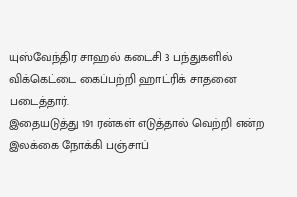யுஸ்வேந்திர சாஹல் கடைசி 3 பந்துகளில் விக்கெட்டை கைப்பற்றி ஹாட்ரிக் சாதனை படைத்தார்.
இதையடுத்து 191 ரன்கள் எடுத்தால் வெற்றி என்ற இலக்கை நோக்கி பஞ்சாப்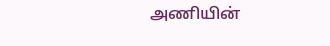அணியின்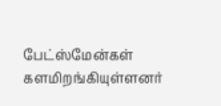பேட்ஸ்மேன்கள் களமிறங்கியுள்ளனர்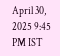April 30, 2025 9:45 PM IST